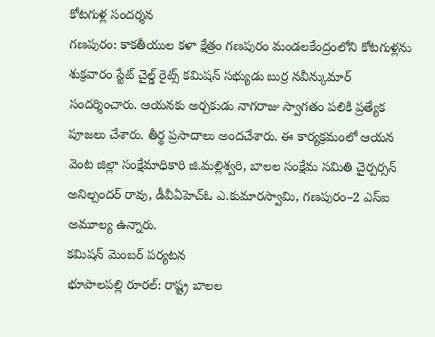కోటగుళ్ల సందర్శన
గణపురం: కాకతీయుల కళా క్షేత్రం గణపురం మండలకేంద్రంలోని కోటగుళ్లను శుక్రవారం స్టేట్ చైల్డ్ రైట్స్ కమిషన్ సభ్యుడు బుర్ర నవీన్కుమార్ సందర్శించారు. ఆయనకు అర్చకుడు నాగరాజు స్వాగతం పలికి ప్రత్యేక పూజలు చేశారు. తీర్థ ప్రసాదాలు అందచేశారు. ఈ కార్యక్రమంలో ఆయన వెంట జిల్లా సంక్షేమాధికారి జి.మల్లిశ్వరి, బాలల సంక్షేమ సమితి చైర్పర్సన్ అనిల్చందర్ రావు, డీవీఏహెచ్ఓ ఎ.కుమారస్వామి, గణపురం–2 ఎస్ఐ అమూల్య ఉన్నారు.
కమిషన్ మెంబర్ పర్యటన
భూపాలపల్లి రూరల్: రాష్ట్ర బాలల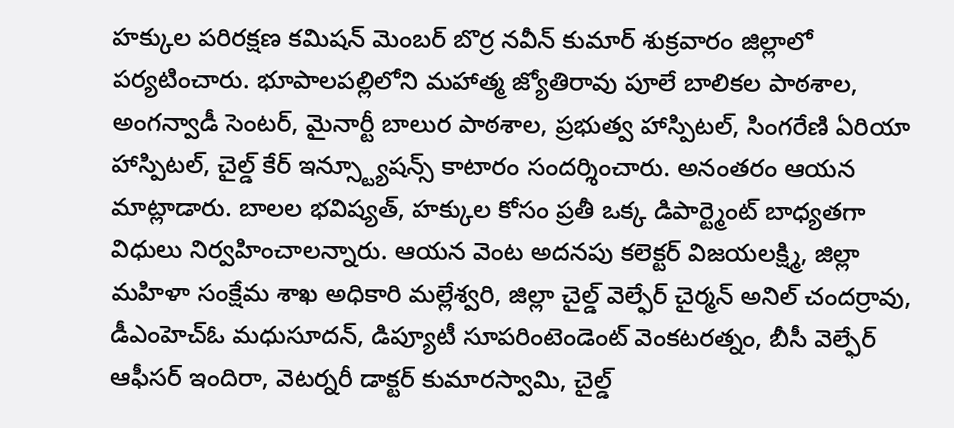హక్కుల పరిరక్షణ కమిషన్ మెంబర్ బొర్ర నవీన్ కుమార్ శుక్రవారం జిల్లాలో పర్యటించారు. భూపాలపల్లిలోని మహాత్మ జ్యోతిరావు పూలే బాలికల పాఠశాల, అంగన్వాడీ సెంటర్, మైనార్టీ బాలుర పాఠశాల, ప్రభుత్వ హాస్పిటల్, సింగరేణి ఏరియా హాస్పిటల్, చైల్డ్ కేర్ ఇన్స్ట్యూషన్స్ కాటారం సందర్శించారు. అనంతరం ఆయన మాట్లాడారు. బాలల భవిష్యత్, హక్కుల కోసం ప్రతీ ఒక్క డిపార్ట్మెంట్ బాధ్యతగా విధులు నిర్వహించాలన్నారు. ఆయన వెంట అదనపు కలెక్టర్ విజయలక్ష్మి, జిల్లా మహిళా సంక్షేమ శాఖ అధికారి మల్లేశ్వరి, జిల్లా చైల్డ్ వెల్ఫేర్ చైర్మన్ అనిల్ చందర్రావు, డీఎంహెచ్ఓ మధుసూదన్, డిప్యూటీ సూపరింటెండెంట్ వెంకటరత్నం, బీసీ వెల్ఫేర్ ఆఫీసర్ ఇందిరా, వెటర్నరీ డాక్టర్ కుమారస్వామి, చైల్డ్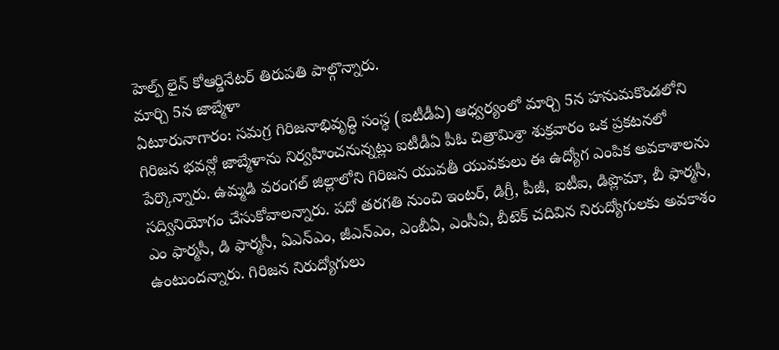హెల్ప్ లైన్ కోఆర్డినేటర్ తిరుపతి పాల్గొన్నారు.
మార్చి 5న జాబ్మేళా
ఏటూరునాగారం: సమగ్ర గిరిజనాభివృద్ధి సంస్థ (ఐటీడీఏ) ఆధ్వర్యంలో మార్చి 5న హనుమకొండలోని గిరిజన భవన్లో జాబ్మేళాను నిర్వహించనున్నట్లు ఐటీడీఏ పీఓ చిత్రామిశ్రా శుక్రవారం ఒక ప్రకటనలో పేర్కొన్నారు. ఉమ్మడి వరంగల్ జిల్లాలోని గిరిజన యువతీ యువకులు ఈ ఉద్యోగ ఎంపిక అవకాశాలను సద్వినియోగం చేసుకోవాలన్నారు. పదో తరగతి నుంచి ఇంటర్, డిగ్రీ, పీజీ, ఐటీఐ, డిప్లొమా, బీ ఫార్మసీ, ఎం ఫార్మసీ, డి ఫార్మసీ, ఏఎన్ఎం, జీఎన్ఎం, ఎంబీఏ, ఎంసీఏ, బీటెక్ చదివిన నిరుద్యోగులకు అవకాశం ఉంటుందన్నారు. గిరిజన నిరుద్యోగులు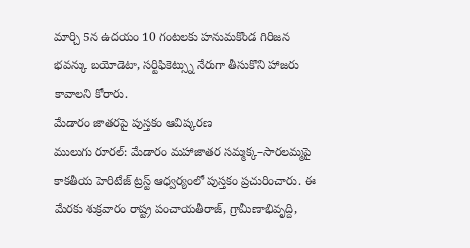మార్చి 5న ఉదయం 10 గంటలకు హనుమకొండ గిరిజన భవన్కు బయోడెటా, సర్టిఫికెట్స్ను నేరుగా తీసుకొని హాజరు కావాలని కోరారు.
మేడారం జాతరపై పుస్తకం ఆవిష్కరణ
ములుగు రూరల్: మేడారం మహాజాతర సమ్మక్క–సారలమ్మపై కాకతీయ హెరిటేజ్ ట్రస్ట్ ఆధ్వర్యంలో పుస్తకం ప్రచురించారు. ఈ మేరకు శుక్రవారం రాష్ట్ర పంచాయతీరాజ్, గ్రామీణాభివృద్ది,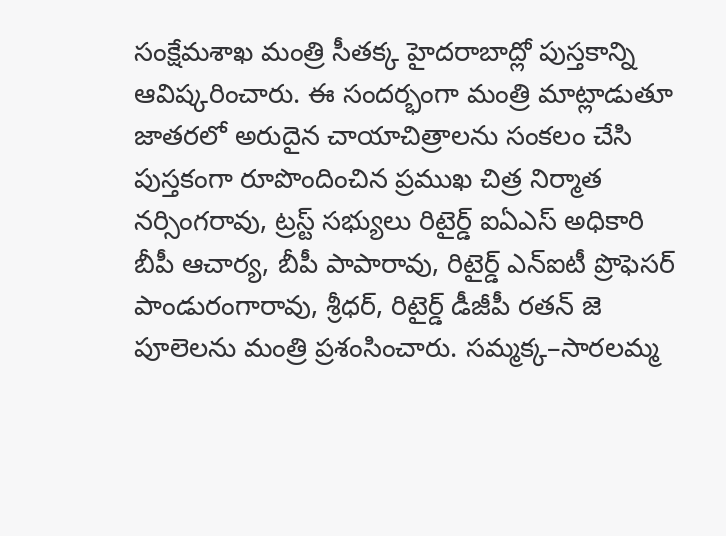సంక్షేమశాఖ మంత్రి సీతక్క హైదరాబాద్లో పుస్తకాన్ని ఆవిష్కరించారు. ఈ సందర్భంగా మంత్రి మాట్లాడుతూ జాతరలో అరుదైన చాయాచిత్రాలను సంకలం చేసి పుస్తకంగా రూపొందించిన ప్రముఖ చిత్ర నిర్మాత నర్సింగరావు, ట్రస్ట్ సభ్యులు రిటైర్డ్ ఐఏఎస్ అధికారి బీపీ ఆచార్య, బీపీ పాపారావు, రిటైర్డ్ ఎన్ఐటీ ప్రొఫెసర్ పాండురంగారావు, శ్రీధర్, రిటైర్డ్ డీజీపీ రతన్ జె పూలెలను మంత్రి ప్రశంసించారు. సమ్మక్క–సారలమ్మ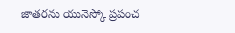జాతరను యునెస్కో ప్రపంచ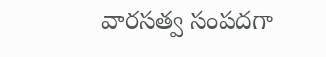వారసత్వ సంపదగా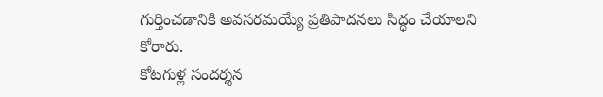గుర్తించడానికి అవసరమయ్యే ప్రతిపాదనలు సిద్ధం చేయాలని కోరారు.
కోటగుళ్ల సందర్శన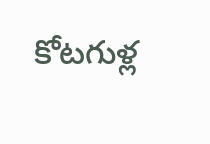కోటగుళ్ల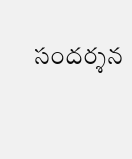సందర్శన